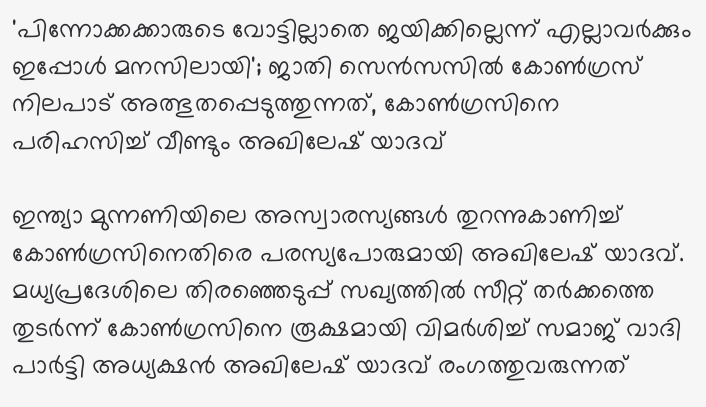'പിന്നോക്കക്കാരുടെ വോട്ടില്ലാതെ ജയിക്കില്ലെന്ന് എല്ലാവര്‍ക്കും ഇപ്പോള്‍ മനസിലായി'; ജാതി സെന്‍സസില്‍ കോണ്‍ഗ്രസ് നിലപാട് അത്ഭുതപ്പെടുത്തുന്നത്, കോണ്‍ഗ്രസിനെ പരിഹസിച്ച് വീണ്ടും അഖിലേഷ് യാദവ്

ഇന്ത്യാ മുന്നണിയിലെ അസ്വാരസ്യങ്ങള്‍ തുറന്നുകാണിച്ച് കോണ്‍ഗ്രസിനെതിരെ പരസ്യപോരുമായി അഖിലേഷ് യാദവ്. മധ്യപ്രദേശിലെ തിരഞ്ഞെടുപ്പ് സഖ്യത്തില്‍ സീറ്റ് തര്‍ക്കത്തെ തുടര്‍ന്ന് കോണ്‍ഗ്രസിനെ രൂക്ഷമായി വിമര്‍ശിച്ച് സമാജ് വാദി പാര്‍ട്ടി അധ്യക്ഷന്‍ അഖിലേഷ് യാദവ് രംഗത്തുവരുന്നത്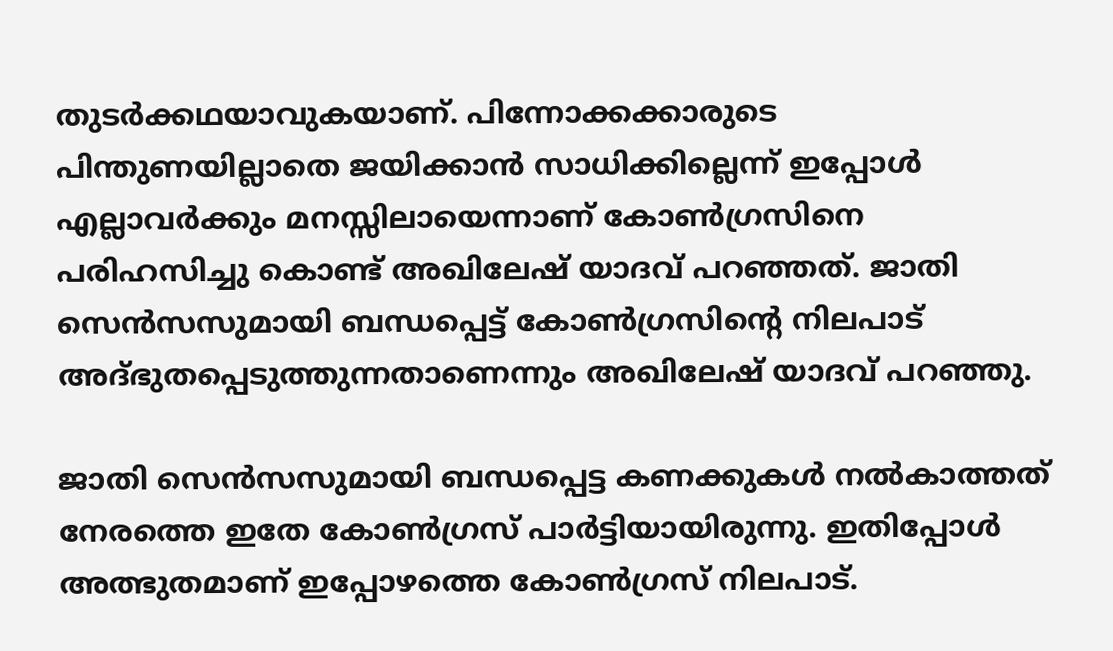തുടര്‍ക്കഥയാവുകയാണ്. പിന്നോക്കക്കാരുടെ പിന്തുണയില്ലാതെ ജയിക്കാന്‍ സാധിക്കില്ലെന്ന് ഇപ്പോള്‍ എല്ലാവര്‍ക്കും മനസ്സിലായെന്നാണ് കോണ്‍ഗ്രസിനെ പരിഹസിച്ചു കൊണ്ട് അഖിലേഷ് യാദവ് പറഞ്ഞത്. ജാതി സെന്‍സസുമായി ബന്ധപ്പെട്ട് കോണ്‍ഗ്രസിന്റെ നിലപാട് അദ്ഭുതപ്പെടുത്തുന്നതാണെന്നും അഖിലേഷ് യാദവ് പറഞ്ഞു.

ജാതി സെന്‍സസുമായി ബന്ധപ്പെട്ട കണക്കുകള്‍ നല്‍കാത്തത് നേരത്തെ ഇതേ കോണ്‍ഗ്രസ് പാര്‍ട്ടിയായിരുന്നു. ഇതിപ്പോള്‍ അത്ഭുതമാണ് ഇപ്പോഴത്തെ കോണ്‍ഗ്രസ് നിലപാട്.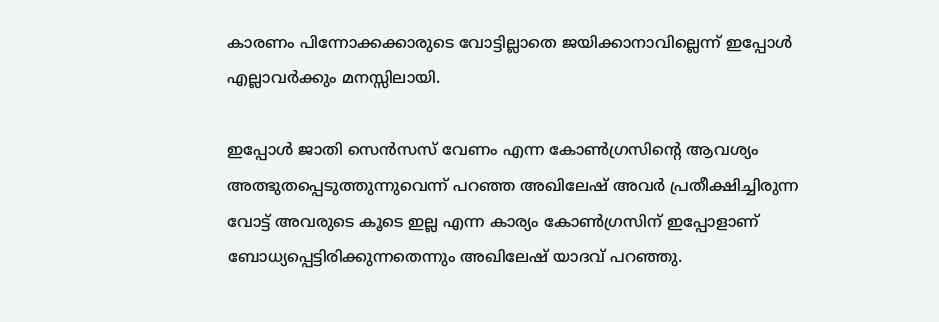കാരണം പിന്നോക്കക്കാരുടെ വോട്ടില്ലാതെ ജയിക്കാനാവില്ലെന്ന് ഇപ്പോള്‍ എല്ലാവര്‍ക്കും മനസ്സിലായി.

ഇപ്പോള്‍ ജാതി സെന്‍സസ് വേണം എന്ന കോണ്‍ഗ്രസിന്റെ ആവശ്യം അത്ഭുതപ്പെടുത്തുന്നുവെന്ന് പറഞ്ഞ അഖിലേഷ് അവര്‍ പ്രതീക്ഷിച്ചിരുന്ന വോട്ട് അവരുടെ കൂടെ ഇല്ല എന്ന കാര്യം കോണ്‍ഗ്രസിന് ഇപ്പോളാണ് ബോധ്യപ്പെട്ടിരിക്കുന്നതെന്നും അഖിലേഷ് യാദവ് പറഞ്ഞു.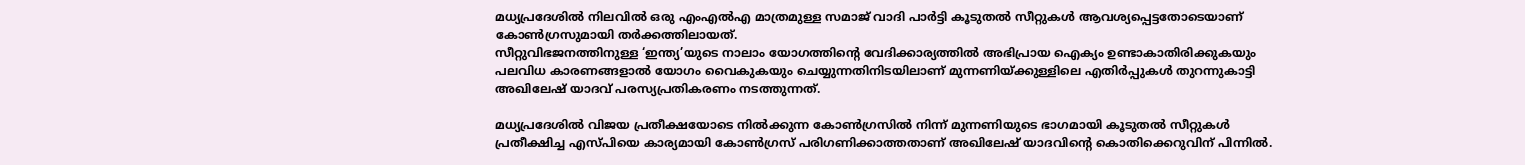മധ്യപ്രദേശില്‍ നിലവില്‍ ഒരു എംഎല്‍എ മാത്രമുള്ള സമാജ് വാദി പാര്‍ട്ടി കൂടുതല്‍ സീറ്റുകള്‍ ആവശ്യപ്പെട്ടതോടെയാണ് കോണ്‍ഗ്രസുമായി തര്‍ക്കത്തിലായത്.
സീറ്റുവിഭജനത്തിനുള്ള ‘ഇന്ത്യ’യുടെ നാലാം യോഗത്തിന്റെ വേദിക്കാര്യത്തില്‍ അഭിപ്രായ ഐക്യം ഉണ്ടാകാതിരിക്കുകയും പലവിധ കാരണങ്ങളാല്‍ യോഗം വൈകുകയും ചെയ്യുന്നതിനിടയിലാണ് മുന്നണിയ്ക്കുള്ളിലെ എതിര്‍പ്പുകള്‍ തുറന്നുകാട്ടി അഖിലേഷ് യാദവ് പരസ്യപ്രതികരണം നടത്തുന്നത്.

മധ്യപ്രദേശില്‍ വിജയ പ്രതീക്ഷയോടെ നില്‍ക്കുന്ന കോണ്‍ഗ്രസില്‍ നിന്ന് മുന്നണിയുടെ ഭാഗമായി കൂടുതല്‍ സീറ്റുകള്‍ പ്രതീക്ഷിച്ച എസ്പിയെ കാര്യമായി കോണ്‍ഗ്രസ് പരിഗണിക്കാത്തതാണ് അഖിലേഷ് യാദവിന്റെ കൊതിക്കെറുവിന് പിന്നില്‍.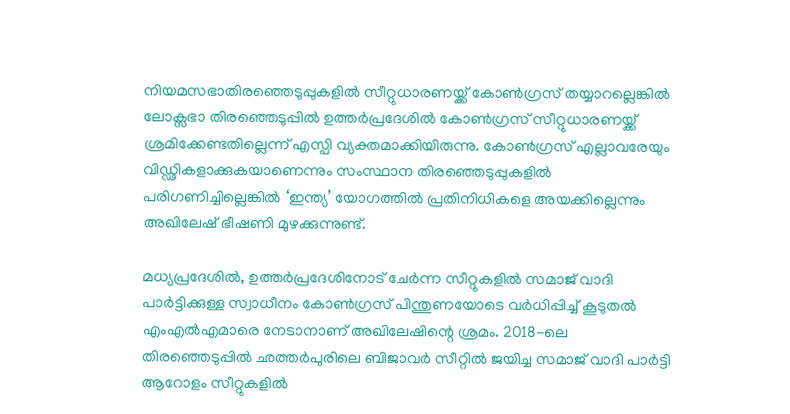നിയമസഭാതിരഞ്ഞെടുപ്പുകളില്‍ സീറ്റുധാരണയ്ക്ക് കോണ്‍ഗ്രസ് തയ്യാറല്ലെങ്കില്‍ ലോക്സഭാ തിരഞ്ഞെടുപ്പില്‍ ഉത്തര്‍പ്രദേശില്‍ കോണ്‍ഗ്രസ് സീറ്റുധാരണയ്ക്ക് ശ്രമിക്കേണ്ടതില്ലെന്ന് എസ്പി വ്യക്തമാക്കിയിരുന്നു. കോണ്‍ഗ്രസ് എല്ലാവരേയും വിഡ്ഢികളാക്കുകയാണെന്നും സംസ്ഥാന തിരഞ്ഞെടുപ്പുകളില്‍ പരിഗണിച്ചില്ലെങ്കില്‍ ‘ഇന്ത്യ’ യോഗത്തില്‍ പ്രതിനിധികളെ അയക്കില്ലെന്നും അഖിലേഷ് ഭീഷണി മുഴക്കുന്നുണ്ട്.

മധ്യപ്രദേശില്‍, ഉത്തര്‍പ്രദേശിനോട് ചേര്‍ന്ന സീറ്റുകളില്‍ സമാജ് വാദി പാര്‍ട്ടിക്കുള്ള സ്വാധീനം കോണ്‍ഗ്രസ് പിന്തുണയോടെ വര്‍ധിപ്പിച്ച് കൂടുതല്‍ എംഎല്‍എമാരെ നേടാനാണ് അഖിലേഷിന്റെ ശ്രമം. 2018-ലെ തിരഞ്ഞെടുപ്പില്‍ ഛത്തര്‍പുരിലെ ബിജാവര്‍ സീറ്റില്‍ ജയിച്ച സമാജ് വാദി പാര്‍ട്ടി ആറോളം സീറ്റുകളില്‍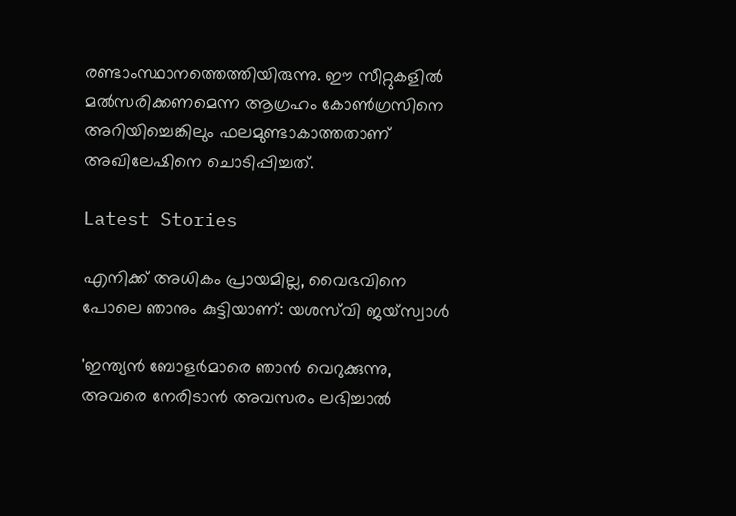രണ്ടാംസ്ഥാനത്തെത്തിയിരുന്നു. ഈ സീറ്റുകളില്‍ മല്‍സരിക്കണമെന്ന ആഗ്രഹം കോണ്‍ഗ്രസിനെ അറിയിച്ചെങ്കിലും ഫലമുണ്ടാകാത്തതാണ് അഖിലേഷിനെ ചൊടിപ്പിച്ചത്.

Latest Stories

എനിക്ക് അധികം പ്രായമില്ല, വൈഭവിനെ പോലെ ഞാനും കുട്ടിയാണ്: യശസ്‌വി ജയ്‌സ്വാൾ

'ഇന്ത്യൻ ബോളർമാരെ ഞാൻ വെറുക്കുന്നു, അവരെ നേരിടാൻ അവസരം ലഭിച്ചാൽ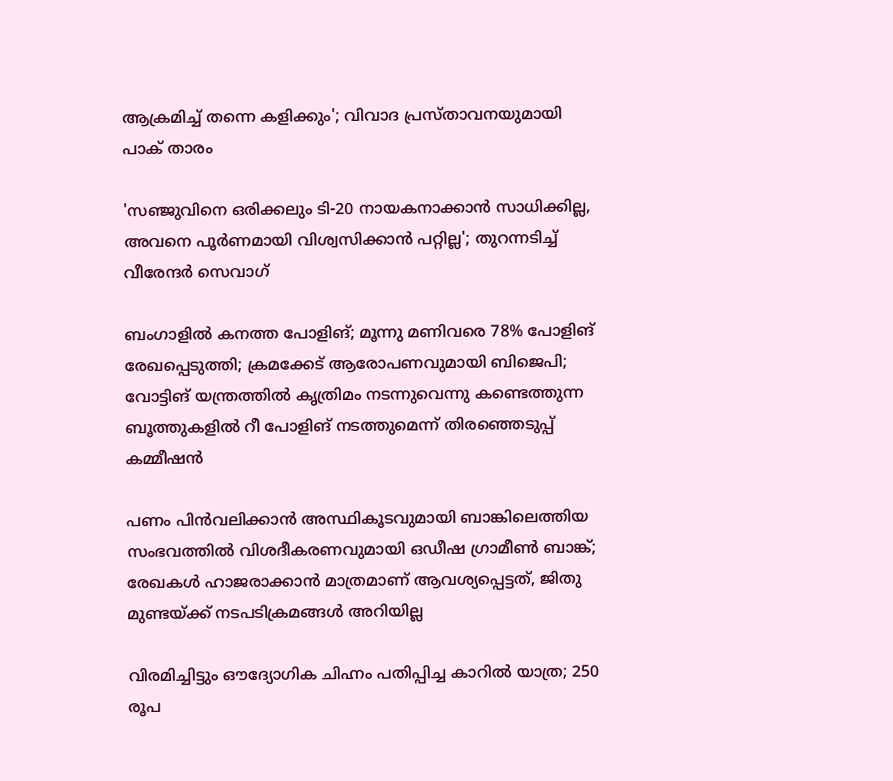ആക്രമിച്ച് തന്നെ കളിക്കും'; വിവാദ പ്രസ്താവനയുമായി പാക് താരം

'സഞ്ജുവിനെ ഒരിക്കലും ടി-20 നായകനാക്കാൻ സാധിക്കില്ല, അവനെ പൂർണമായി വിശ്വസിക്കാൻ പറ്റില്ല'; തുറന്നടിച്ച് വീരേന്ദര്‍ സെവാഗ്

ബംഗാളില്‍ കനത്ത പോളിങ്; മൂന്നു മണിവരെ 78% പോളിങ് രേഖപ്പെടുത്തി; ക്രമക്കേട് ആരോപണവുമായി ബിജെപി; വോട്ടിങ് യന്ത്രത്തില്‍ കൃത്രിമം നടന്നുവെന്നു കണ്ടെത്തുന്ന ബൂത്തുകളില്‍ റീ പോളിങ് നടത്തുമെന്ന് തിരഞ്ഞെടുപ്പ് കമ്മീഷന്‍

പണം പിന്‍വലിക്കാന്‍ അസ്ഥികൂടവുമായി ബാങ്കിലെത്തിയ സംഭവത്തില്‍ വിശദീകരണവുമായി ഒഡീഷ ഗ്രാമീണ്‍ ബാങ്ക്; രേഖകള്‍ ഹാജരാക്കാന്‍ മാത്രമാണ് ആവശ്യപ്പെട്ടത്, ജിതു മുണ്ടയ്ക്ക് നടപടിക്രമങ്ങള്‍ അറിയില്ല

വിരമിച്ചിട്ടും ഔദ്യോഗിക ചിഹ്നം പതിപ്പിച്ച കാറിൽ യാത്ര; 250 രൂപ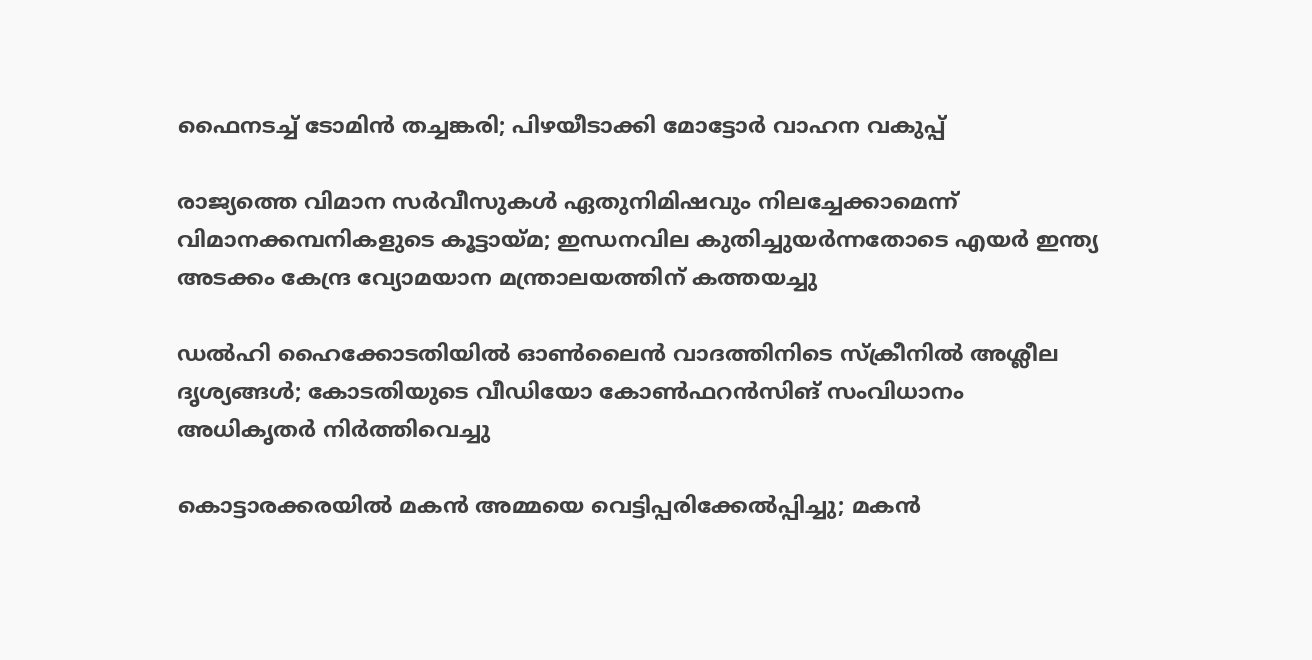ഫൈനടച്ച് ടോമിൻ ത‍ച്ചങ്കരി; പിഴയീ‌ടാക്കി മോട്ടോർ വാഹന വകുപ്പ്

രാജ്യത്തെ വിമാന സര്‍വീസുകള്‍ ഏതുനിമിഷവും നിലച്ചേക്കാമെന്ന് വിമാനക്കമ്പനികളുടെ കൂട്ടായ്മ; ഇന്ധനവില കുതിച്ചുയര്‍ന്നതോടെ എയര്‍ ഇന്ത്യ അടക്കം കേന്ദ്ര വ്യോമയാന മന്ത്രാലയത്തിന് കത്തയച്ചു

ഡല്‍ഹി ഹൈക്കോടതിയില്‍ ഓണ്‍ലൈന്‍ വാദത്തിനിടെ സ്‌ക്രീനില്‍ അശ്ലീല ദൃശ്യങ്ങള്‍; കോടതിയുടെ വീഡിയോ കോണ്‍ഫറന്‍സിങ് സംവിധാനം അധികൃതര്‍ നിര്‍ത്തിവെച്ചു

കൊട്ടാരക്കരയിൽ മകൻ അമ്മയെ വെട്ടിപ്പരിക്കേൽപ്പിച്ചു; മകൻ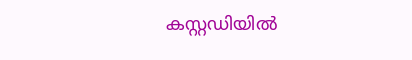കസ്റ്റഡിയിൽ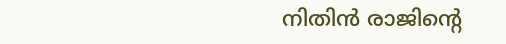നിതിൻ രാജിന്റെ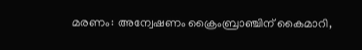മരണം: അന്വേഷണം ക്രൈംബ്രാഞ്ചിന് കൈമാറി,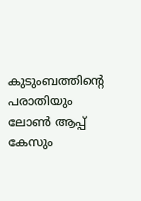കുടുംബത്തിന്റെ പരാതിയും ലോൺ ആപ്പ് കേസും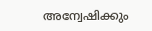അന്വേഷിക്കും